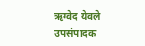ऋग्वेद येवले
उपसंपादक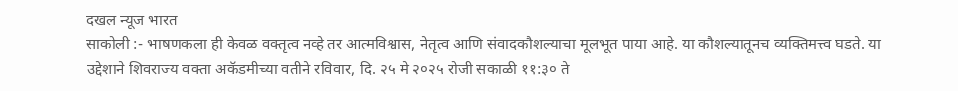दखल न्यूज भारत
साकोली :- भाषणकला ही केवळ वक्तृत्व नव्हे तर आत्मविश्वास, नेतृत्व आणि संवादकौशल्याचा मूलभूत पाया आहे. या कौशल्यातूनच व्यक्तिमत्त्व घडते. या उद्देशाने शिवराज्य वक्ता अकॅडमीच्या वतीने रविवार, दि. २५ मे २०२५ रोजी सकाळी ११:३० ते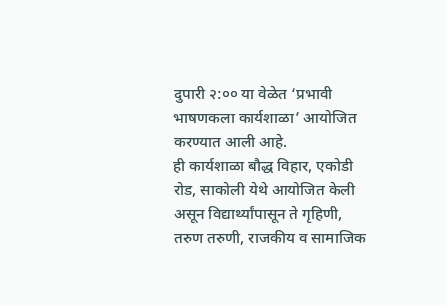दुपारी २:०० या वेळेत ‘प्रभावी भाषणकला कार्यशाळा’ आयोजित करण्यात आली आहे.
ही कार्यशाळा बौद्ध विहार, एकोडी रोड, साकोली येथे आयोजित केली असून विद्यार्थ्यांपासून ते गृहिणी, तरुण तरुणी, राजकीय व सामाजिक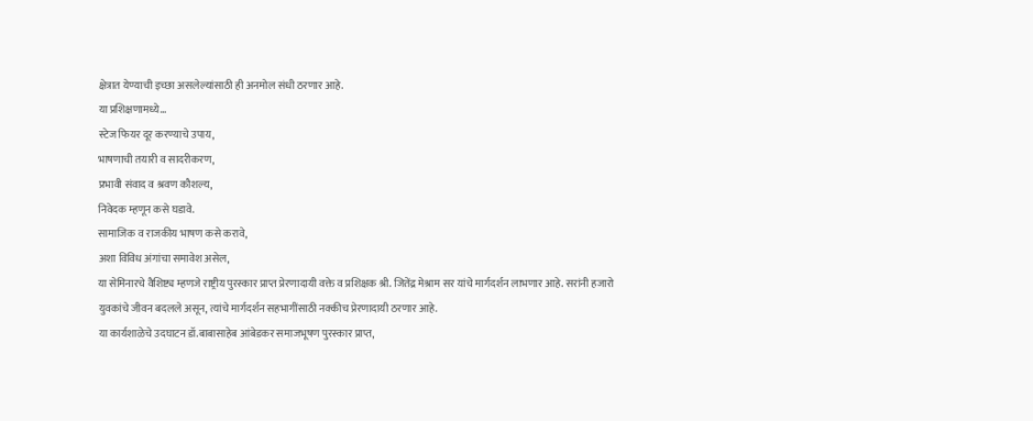क्षेत्रात येण्याची इच्छा असलेल्यांसाठी ही अनमोल संधी ठरणार आहे.
या प्रशिक्षणामध्ये…
स्टेज फियर दूर करण्याचे उपाय,
भाषणाची तयारी व सादरीकरण,
प्रभावी संवाद व श्रवण कौशल्य,
निवेदक म्हणून कसे घडावे.
सामाजिक व राजकीय भाषण कसे करावे,
अशा विविध अंगांचा समावेश असेल,
या सेमिनारचे वैशिष्ट्य म्हणजे राष्ट्रीय पुरस्कार प्राप्त प्रेरणादायी वक्ते व प्रशिक्षक श्री. जितेंद्र मेश्राम सर यांचे मार्गदर्शन लाभणार आहे. सरांनी हजारो युवकांचे जीवन बदलले असून, त्यांचे मार्गदर्शन सहभागींसाठी नक्कीच प्रेरणादायी ठरणार आहे.
या कार्यशाळेचे उदघाटन डॉ.बाबासाहेब आंबेडकर समाजभूषण पुरस्कार प्राप्त,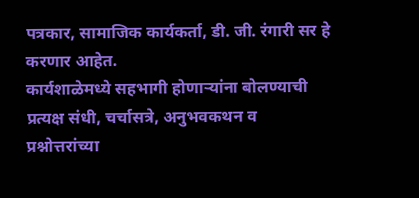पत्रकार, सामाजिक कार्यकर्ता, डी. जी. रंगारी सर हे करणार आहेत.
कार्यशाळेमध्ये सहभागी होणाऱ्यांना बोलण्याची प्रत्यक्ष संधी, चर्चासत्रे, अनुभवकथन व प्रश्नोत्तरांच्या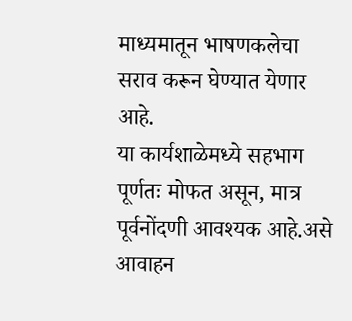माध्यमातून भाषणकलेचा सराव करून घेण्यात येणार आहे.
या कार्यशाळेमध्ये सहभाग पूर्णतः मोफत असून, मात्र पूर्वनोंदणी आवश्यक आहे.असे आवाहन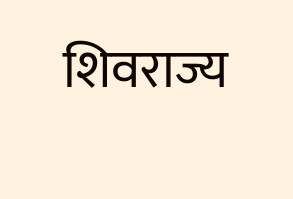शिवराज्य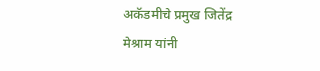अकॅडमीचे प्रमुख जितेंद्र मेश्राम यांनी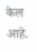केल आहे.